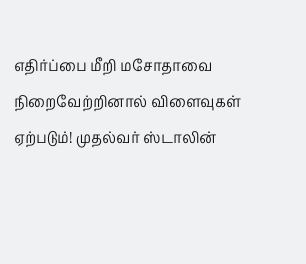எதிர்ப்பை மீறி மசோதாவை நிறைவேற்றினால் விளைவுகள் ஏற்படும்! முதல்வர் ஸ்டாலின்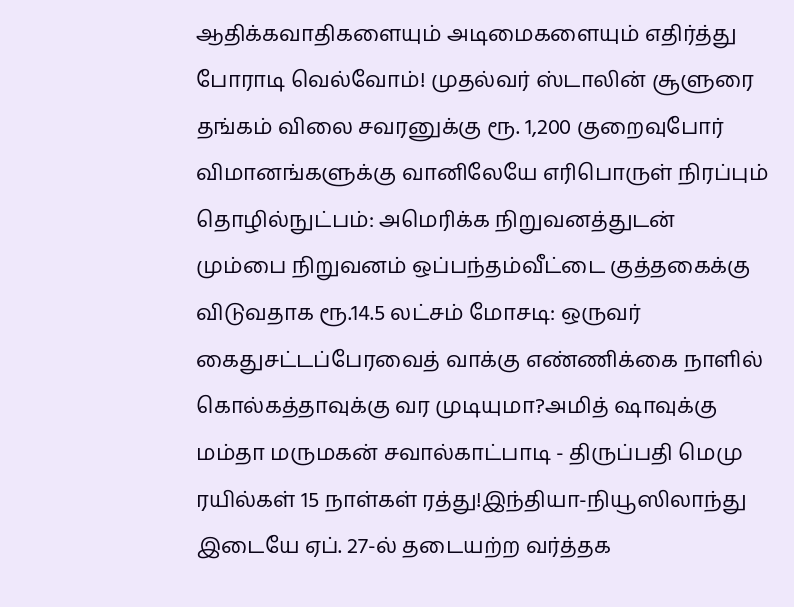ஆதிக்கவாதிகளையும் அடிமைகளையும் எதிர்த்து போராடி வெல்வோம்! முதல்வர் ஸ்டாலின் சூளுரை தங்கம் விலை சவரனுக்கு ரூ. 1,200 குறைவுபோர் விமானங்களுக்கு வானிலேயே எரிபொருள் நிரப்பும் தொழில்நுட்பம்: அமெரிக்க நிறுவனத்துடன் மும்பை நிறுவனம் ஒப்பந்தம்வீட்டை குத்தகைக்கு விடுவதாக ரூ.14.5 லட்சம் மோசடி: ஒருவர் கைதுசட்டப்பேரவைத் வாக்கு எண்ணிக்கை நாளில் கொல்கத்தாவுக்கு வர முடியுமா?அமித் ஷாவுக்கு மம்தா மருமகன் சவால்காட்பாடி - திருப்பதி மெமு ரயில்கள் 15 நாள்கள் ரத்து!இந்தியா-நியூஸிலாந்து இடையே ஏப். 27-ல் தடையற்ற வர்த்தக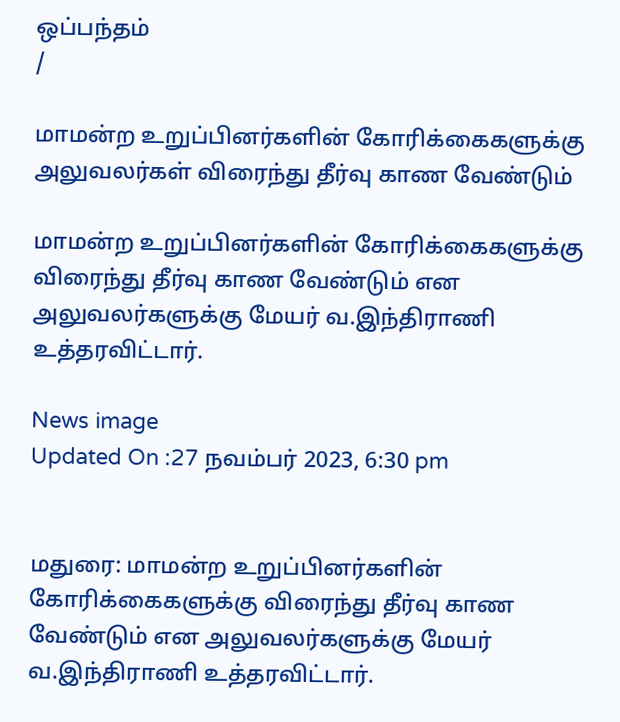ஒப்பந்தம்
/

மாமன்ற உறுப்பினர்களின் கோரிக்கைகளுக்கு அலுவலர்கள் விரைந்து தீர்வு காண வேண்டும்

மாமன்ற உறுப்பினர்களின் கோரிக்கைகளுக்கு விரைந்து தீர்வு காண வேண்டும் என அலுவலர்களுக்கு மேயர் வ.இந்திராணி உத்தரவிட்டார்.

News image
Updated On :27 நவம்பர் 2023, 6:30 pm


மதுரை: மாமன்ற உறுப்பினர்களின் கோரிக்கைகளுக்கு விரைந்து தீர்வு காண வேண்டும் என அலுவலர்களுக்கு மேயர் வ.இந்திராணி உத்தரவிட்டார்.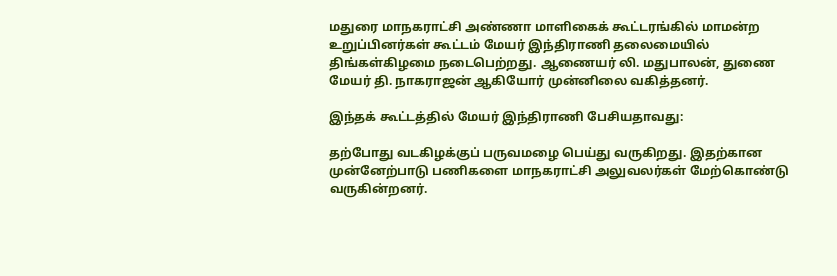மதுரை மாநகராட்சி அண்ணா மாளிகைக் கூட்டரங்கில் மாமன்ற உறுப்பினர்கள் கூட்டம் மேயர் இந்திராணி தலைமையில் திங்கள்கிழமை நடைபெற்றது. ஆணையர் லி. மதுபாலன், துணை மேயர் தி. நாகராஜன் ஆகியோர் முன்னிலை வகித்தனர்.

இந்தக் கூட்டத்தில் மேயர் இந்திராணி பேசியதாவது:

தற்போது வடகிழக்குப் பருவமழை பெய்து வருகிறது. இதற்கான முன்னேற்பாடு பணிகளை மாநகராட்சி அலுவலர்கள் மேற்கொண்டு வருகின்றனர்.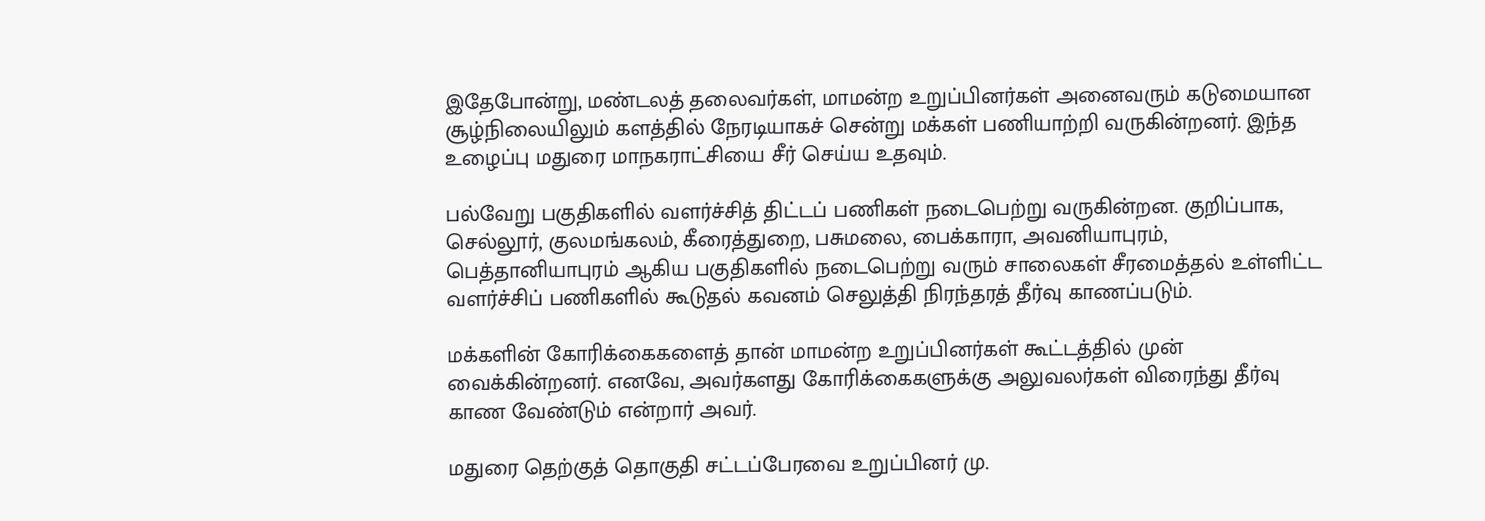இதேபோன்று, மண்டலத் தலைவர்கள், மாமன்ற உறுப்பினர்கள் அனைவரும் கடுமையான சூழ்நிலையிலும் களத்தில் நேரடியாகச் சென்று மக்கள் பணியாற்றி வருகின்றனர். இந்த உழைப்பு மதுரை மாநகராட்சியை சீர் செய்ய உதவும்.

பல்வேறு பகுதிகளில் வளர்ச்சித் திட்டப் பணிகள் நடைபெற்று வருகின்றன. குறிப்பாக, செல்லூர், குலமங்கலம், கீரைத்துறை, பசுமலை, பைக்காரா, அவனியாபுரம், பெத்தானியாபுரம் ஆகிய பகுதிகளில் நடைபெற்று வரும் சாலைகள் சீரமைத்தல் உள்ளிட்ட வளர்ச்சிப் பணிகளில் கூடுதல் கவனம் செலுத்தி நிரந்தரத் தீர்வு காணப்படும்.

மக்களின் கோரிக்கைகளைத் தான் மாமன்ற உறுப்பினர்கள் கூட்டத்தில் முன் வைக்கின்றனர். எனவே, அவர்களது கோரிக்கைகளுக்கு அலுவலர்கள் விரைந்து தீர்வு காண வேண்டும் என்றார் அவர்.

மதுரை தெற்குத் தொகுதி சட்டப்பேரவை உறுப்பினர் மு.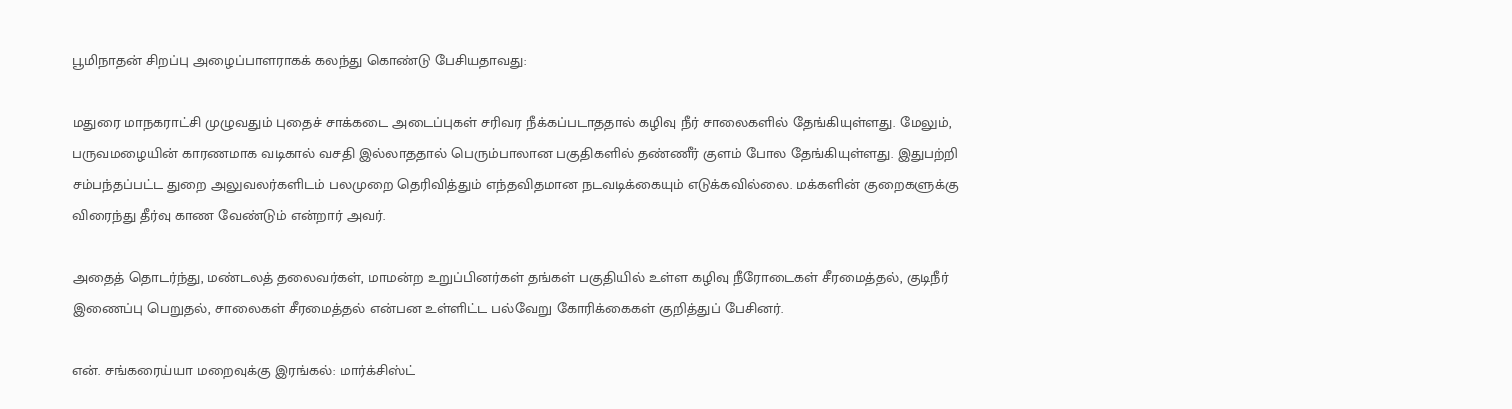பூமிநாதன் சிறப்பு அழைப்பாளராகக் கலந்து கொண்டு பேசியதாவது:

மதுரை மாநகராட்சி முழுவதும் புதைச் சாக்கடை அடைப்புகள் சரிவர நீக்கப்படாததால் கழிவு நீர் சாலைகளில் தேங்கியுள்ளது. மேலும், பருவமழையின் காரணமாக வடிகால் வசதி இல்லாததால் பெரும்பாலான பகுதிகளில் தண்ணீர் குளம் போல தேங்கியுள்ளது. இதுபற்றி சம்பந்தப்பட்ட துறை அலுவலர்களிடம் பலமுறை தெரிவித்தும் எந்தவிதமான நடவடிக்கையும் எடுக்கவில்லை. மக்களின் குறைகளுக்கு விரைந்து தீர்வு காண வேண்டும் என்றார் அவர்.

அதைத் தொடர்ந்து, மண்டலத் தலைவர்கள், மாமன்ற உறுப்பினர்கள் தங்கள் பகுதியில் உள்ள கழிவு நீரோடைகள் சீரமைத்தல், குடிநீர் இணைப்பு பெறுதல், சாலைகள் சீரமைத்தல் என்பன உள்ளிட்ட பல்வேறு கோரிக்கைகள் குறித்துப் பேசினர்.

என். சங்கரைய்யா மறைவுக்கு இரங்கல்: மார்க்சிஸ்ட்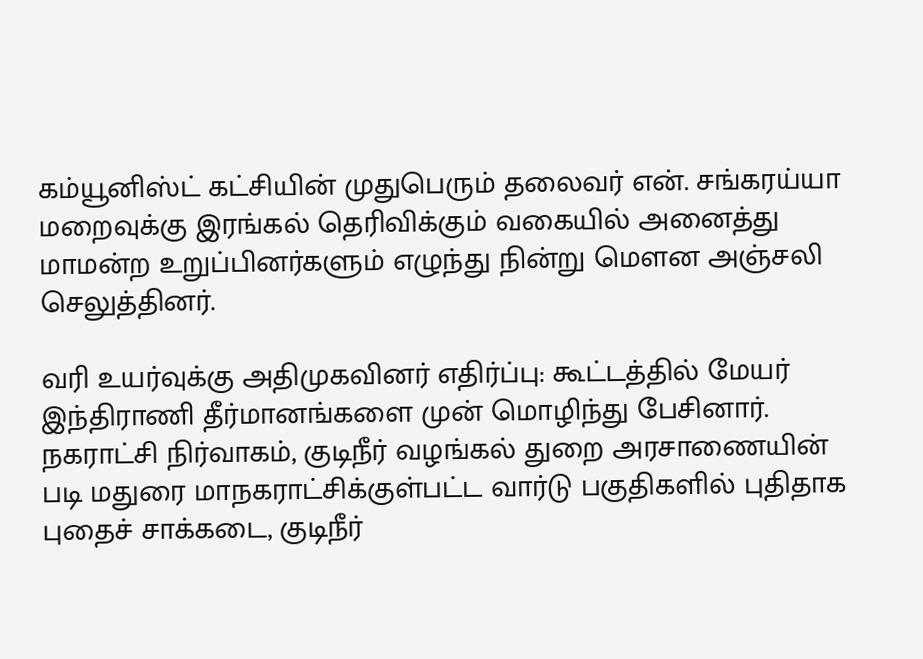கம்யூனிஸ்ட் கட்சியின் முதுபெரும் தலைவர் என். சங்கரய்யா மறைவுக்கு இரங்கல் தெரிவிக்கும் வகையில் அனைத்து மாமன்ற உறுப்பினர்களும் எழுந்து நின்று மௌன அஞ்சலி செலுத்தினர்.

வரி உயர்வுக்கு அதிமுகவினர் எதிர்ப்பு: கூட்டத்தில் மேயர் இந்திராணி தீர்மானங்களை முன் மொழிந்து பேசினார். நகராட்சி நிர்வாகம், குடிநீர் வழங்கல் துறை அரசாணையின் படி மதுரை மாநகராட்சிக்குள்பட்ட வார்டு பகுதிகளில் புதிதாக புதைச் சாக்கடை, குடிநீர்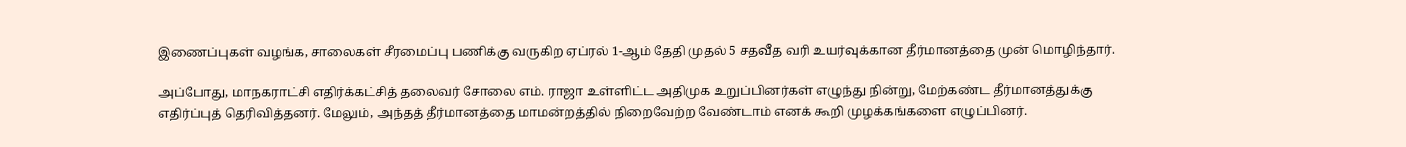இணைப்புகள் வழங்க, சாலைகள் சீரமைப்பு பணிக்கு வருகிற ஏப்ரல் 1-ஆம் தேதி முதல் 5 சதவீத வரி உயர்வுக்கான தீர்மானத்தை முன் மொழிந்தார்.

அப்போது, மாநகராட்சி எதிர்க்கட்சித் தலைவர் சோலை எம். ராஜா உள்ளிட்ட அதிமுக உறுப்பினர்கள் எழுந்து நின்று, மேற்கண்ட தீர்மானத்துக்கு எதிர்ப்புத் தெரிவித்தனர். மேலும், அந்தத் தீர்மானத்தை மாமன்றத்தில் நிறைவேற்ற வேண்டாம் எனக் கூறி முழக்கங்களை எழுப்பினர்.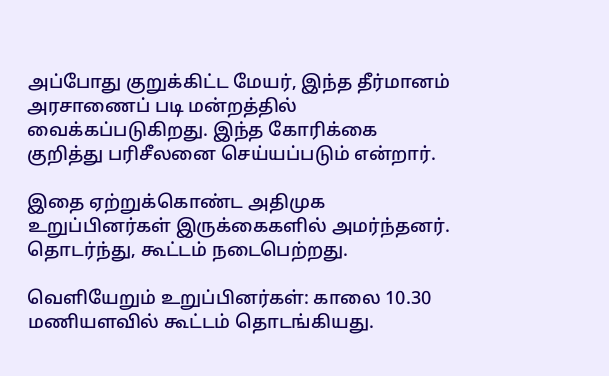அப்போது குறுக்கிட்ட மேயர், இந்த தீர்மானம் அரசாணைப் படி மன்றத்தில் வைக்கப்படுகிறது. இந்த கோரிக்கை குறித்து பரிசீலனை செய்யப்படும் என்றார்.

இதை ஏற்றுக்கொண்ட அதிமுக உறுப்பினர்கள் இருக்கைகளில் அமர்ந்தனர். தொடர்ந்து, கூட்டம் நடைபெற்றது.

வெளியேறும் உறுப்பினர்கள்: காலை 10.30 மணியளவில் கூட்டம் தொடங்கியது.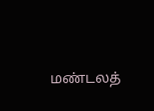மண்டலத்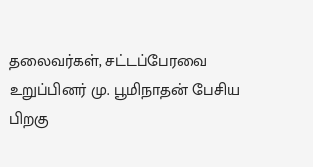தலைவர்கள், சட்டப்பேரவை உறுப்பினர் மு. பூமிநாதன் பேசிய பிறகு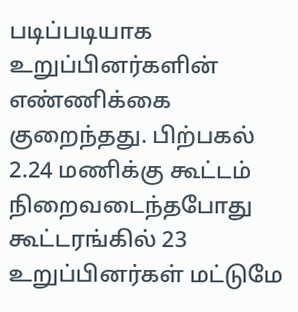படிப்படியாக உறுப்பினர்களின் எண்ணிக்கை குறைந்தது. பிற்பகல் 2.24 மணிக்கு கூட்டம் நிறைவடைந்தபோது கூட்டரங்கில் 23 உறுப்பினர்கள் மட்டுமே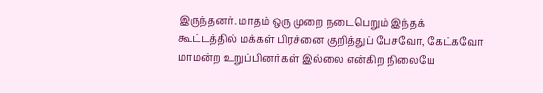இருந்தனர். மாதம் ஒரு முறை நடைபெறும் இந்தக் கூட்டத்தில் மக்கள் பிரச்னை குறித்துப் பேசவோ, கேட்கவோ மாமன்ற உறுப்பினர்கள் இல்லை என்கிற நிலையே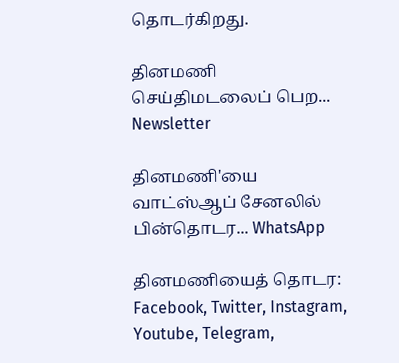தொடர்கிறது.

தினமணி செய்திமடலைப் பெற... Newsletter

தினமணி'யை வாட்ஸ்ஆப் சேனலில் பின்தொடர... WhatsApp

தினமணியைத் தொடர: Facebook, Twitter, Instagram, Youtube, Telegram,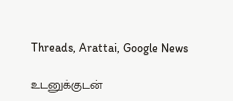Threads, Arattai, Google News

உடனுக்குடன்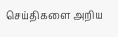செய்திகளை அறிய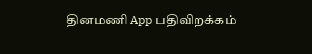தினமணி App பதிவிறக்கம்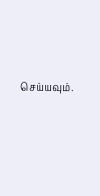செய்யவும்.